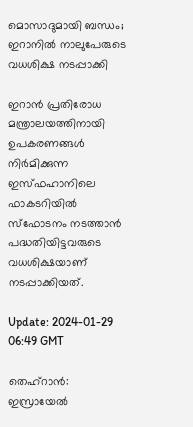മൊസാദുമായി ബന്ധം; ഇറാനിൽ നാലുപേരുടെ വധശിക്ഷ നടപ്പാക്കി

ഇറാൻ പ്രതിരോധ മന്ത്രാലയത്തിനായി ഉപകരണങ്ങൾ നിർമിക്കുന്ന ഇസ്ഫഹാനിലെ ഫാകടറിയിൽ സ്‌ഫോടനം നടത്താൻ പദ്ധതിയിട്ടവരുടെ വധശിക്ഷയാണ് നടപ്പാക്കിയത്.

Update: 2024-01-29 06:49 GMT

തെഹ്‌റാൻ: ഇസ്രായേൽ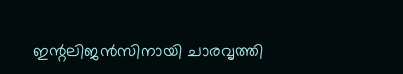ഇന്റലിജൻസിനായി ചാരവൃത്തി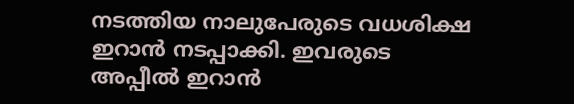നടത്തിയ നാലുപേരുടെ വധശിക്ഷ ഇറാൻ നടപ്പാക്കി. ഇവരുടെ അപ്പീൽ ഇറാൻ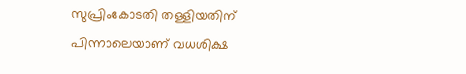സുപ്രിംകോടതി തള്ളിയതിന് പിന്നാലെയാണ് വധശിക്ഷ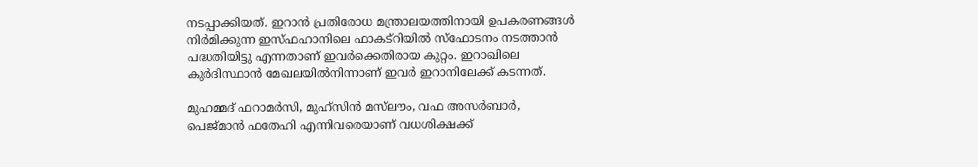നടപ്പാക്കിയത്. ഇറാൻ പ്രതിരോധ മന്ത്രാലയത്തിനായി ഉപകരണങ്ങൾ നിർമിക്കുന്ന ഇസ്ഫഹാനിലെ ഫാകട്‌റിയിൽ സ്‌ഫോടനം നടത്താൻ പദ്ധതിയിട്ടു എന്നതാണ് ഇവർക്കെതിരായ കുറ്റം. ഇറാഖിലെ കുർദിസ്ഥാൻ മേഖലയിൽനിന്നാണ് ഇവർ ഇറാനിലേക്ക് കടന്നത്.

മുഹമ്മദ് ഫറാമർസി, മുഹ്‌സിൻ മസ്‌ലൗം, വഫ അസർബാർ, പെജ്മാൻ ഫതേഹി എന്നിവരെയാണ് വധശിക്ഷക്ക്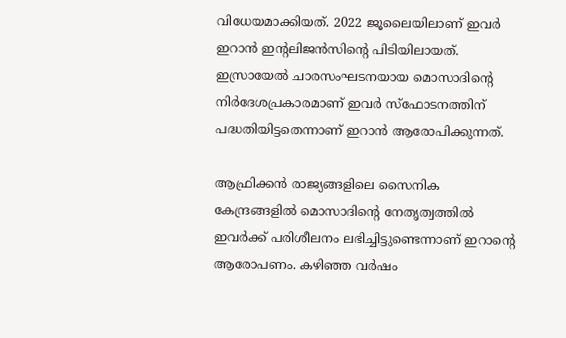വിധേയമാക്കിയത്. 2022 ജൂലൈയിലാണ് ഇവർ ഇറാൻ ഇന്റലിജൻസിന്റെ പിടിയിലായത്. ഇസ്രായേൽ ചാരസംഘടനയായ മൊസാദിന്റെ നിർദേശപ്രകാരമാണ് ഇവർ സ്‌ഫോടനത്തിന് പദ്ധതിയിട്ടതെന്നാണ് ഇറാൻ ആരോപിക്കുന്നത്.

ആഫ്രിക്കൻ രാജ്യങ്ങളിലെ സൈനിക കേന്ദ്രങ്ങളിൽ മൊസാദിന്റെ നേതൃത്വത്തിൽ ഇവർക്ക് പരിശീലനം ലഭിച്ചിട്ടുണ്ടെന്നാണ് ഇറാന്റെ ആരോപണം. കഴിഞ്ഞ വർഷം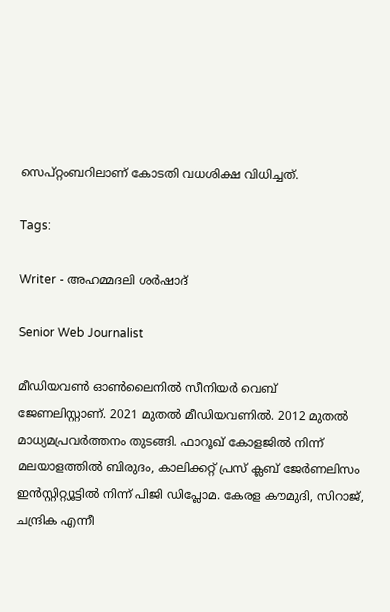സെപ്റ്റംബറിലാണ് കോടതി വധശിക്ഷ വിധിച്ചത്.

Tags:

Writer - അഹമ്മദലി ശര്‍ഷാദ്

Senior Web Journalist

മീഡിയവൺ ഓൺലൈനിൽ സീനിയർ വെബ് ജേണലിസ്റ്റാണ്. 2021 മുതൽ മീഡിയവണിൽ. 2012 മുതൽ മാധ്യമപ്രവർത്തനം തുടങ്ങി. ഫാറൂഖ് കോളജിൽ നിന്ന് മലയാളത്തിൽ ബിരുദം, കാലിക്കറ്റ് പ്രസ് ക്ലബ് ജേർണലിസം ഇൻസ്റ്റിറ്റ്യൂട്ടിൽ നിന്ന് പിജി ഡിപ്ലോമ. കേരള കൗമുദി, സിറാജ്, ചന്ദ്രിക എന്നീ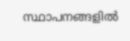സ്ഥാപനങ്ങളിൽ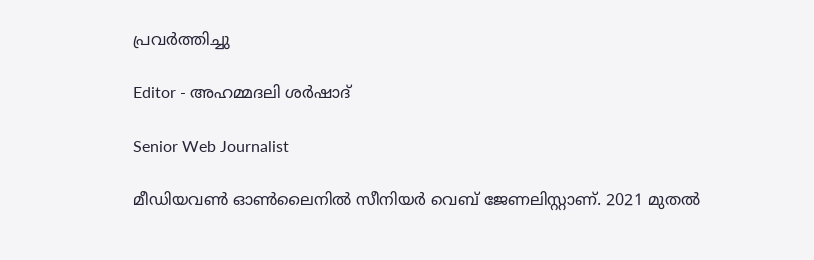പ്രവർത്തിച്ചു

Editor - അഹമ്മദലി ശര്‍ഷാദ്

Senior Web Journalist

മീഡിയവൺ ഓൺലൈനിൽ സീനിയർ വെബ് ജേണലിസ്റ്റാണ്. 2021 മുതൽ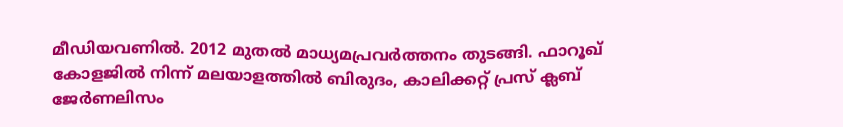മീഡിയവണിൽ. 2012 മുതൽ മാധ്യമപ്രവർത്തനം തുടങ്ങി. ഫാറൂഖ് കോളജിൽ നിന്ന് മലയാളത്തിൽ ബിരുദം, കാലിക്കറ്റ് പ്രസ് ക്ലബ് ജേർണലിസം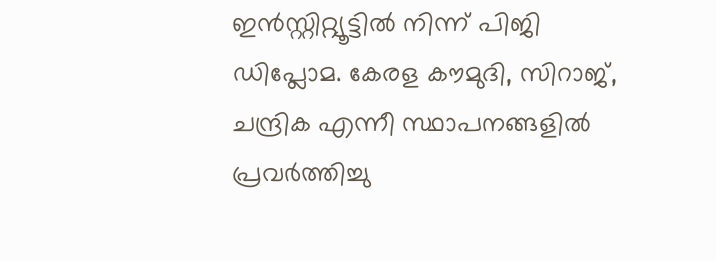ഇൻസ്റ്റിറ്റ്യൂട്ടിൽ നിന്ന് പിജി ഡിപ്ലോമ. കേരള കൗമുദി, സിറാജ്, ചന്ദ്രിക എന്നീ സ്ഥാപനങ്ങളിൽ പ്രവർത്തിച്ചു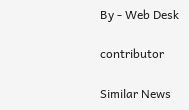By - Web Desk

contributor

Similar News